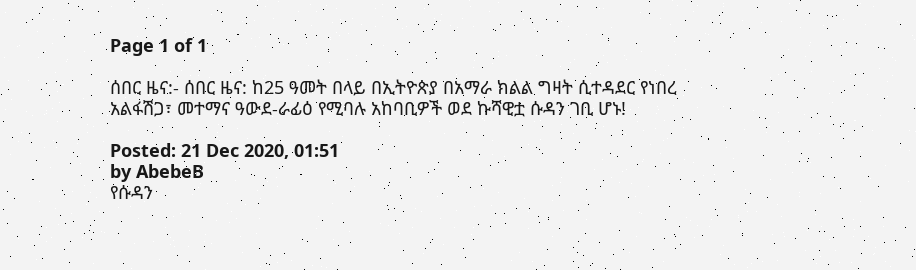Page 1 of 1

ሰበር ዜና:- ሰበር ዜና: ከ25 ዓመት በላይ በኢትዮጵያ በአማራ ክልል ግዛት ሲተዳደር የነበረ አልፋሽጋ፣ መተማና ዓውደ-ራፊዕ የሚባሉ አከባቢዎች ወደ ኩሻዊቷ ሱዳን ገቢ ሆኑ!

Posted: 21 Dec 2020, 01:51
by AbebeB
የሱዳን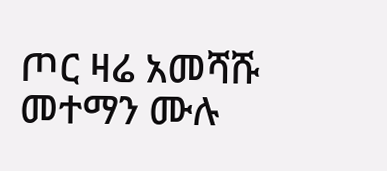ጦር ዛሬ አመሻሹ መተማን ሙሉ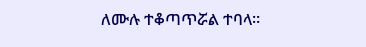ለሙሉ ተቆጣጥሯል ተባላ።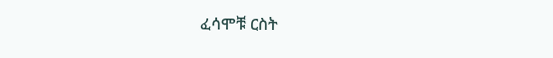ፈሳሞቹ ርስት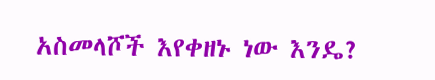አስመላሾች እየቀዘኑ ነው እንዴ?